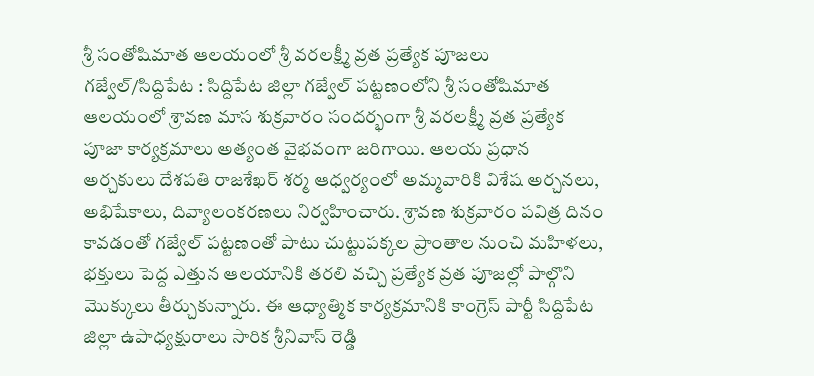శ్రీ సంతోషిమాత ఆలయంలో శ్రీ వరలక్ష్మీ వ్రత ప్రత్యేక పూజలు
గజ్వేల్/సిద్దిపేట : సిద్దిపేట జిల్లా గజ్వేల్ పట్టణంలోని శ్రీ సంతోషిమాత ఆలయంలో శ్రావణ మాస శుక్రవారం సందర్భంగా శ్రీ వరలక్ష్మీ వ్రత ప్రత్యేక పూజా కార్యక్రమాలు అత్యంత వైభవంగా జరిగాయి. ఆలయ ప్రధాన అర్చకులు దేశపతి రాజశేఖర్ శర్మ ఆధ్వర్యంలో అమ్మవారికి విశేష అర్చనలు, అభిషేకాలు, దివ్యాలంకరణలు నిర్వహించారు. శ్రావణ శుక్రవారం పవిత్ర దినం కావడంతో గజ్వేల్ పట్టణంతో పాటు చుట్టుపక్కల ప్రాంతాల నుంచి మహిళలు, భక్తులు పెద్ద ఎత్తున ఆలయానికి తరలి వచ్చి ప్రత్యేక వ్రత పూజల్లో పాల్గొని మొక్కులు తీర్చుకున్నారు. ఈ ఆధ్యాత్మిక కార్యక్రమానికి కాంగ్రెస్ పార్టీ సిద్దిపేట జిల్లా ఉపాధ్యక్షురాలు సారిక శ్రీనివాస్ రెడ్డి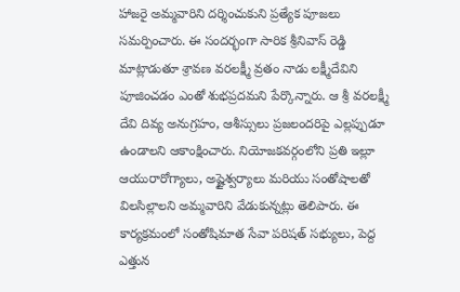హాజరై అమ్మవారిని దర్శించుకుని ప్రత్యేక పూజలు సమర్పించారు. ఈ సందర్భంగా సారిక శ్రీనివాస్ రెడ్డి మాట్లాడుతూ శ్రావణ వరలక్ష్మీ వ్రతం నాడు లక్ష్మీదేవిని పూజించడం ఎంతో శుభప్రదమని పేర్కొన్నారు. ఆ శ్రీ వరలక్ష్మీ దేవి దివ్య అనుగ్రహం, ఆశీస్సులు ప్రజలందరిపై ఎల్లప్పుడూ ఉండాలని ఆకాంక్షించారు. నియోజకవర్గంలోని ప్రతి ఇల్లూ ఆయురారోగ్యాలు, అష్టైశ్వర్యాలు మరియు సంతోషాలతో విలసిల్లాలని అమ్మవారిని వేడుకున్నట్లు తెలిపారు. ఈ కార్యక్రమంలో సంతోషిమాత సేవా పరిషత్ సభ్యులు, పెద్ద ఎత్తున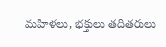మహిళలు, భక్తులు తదితరులు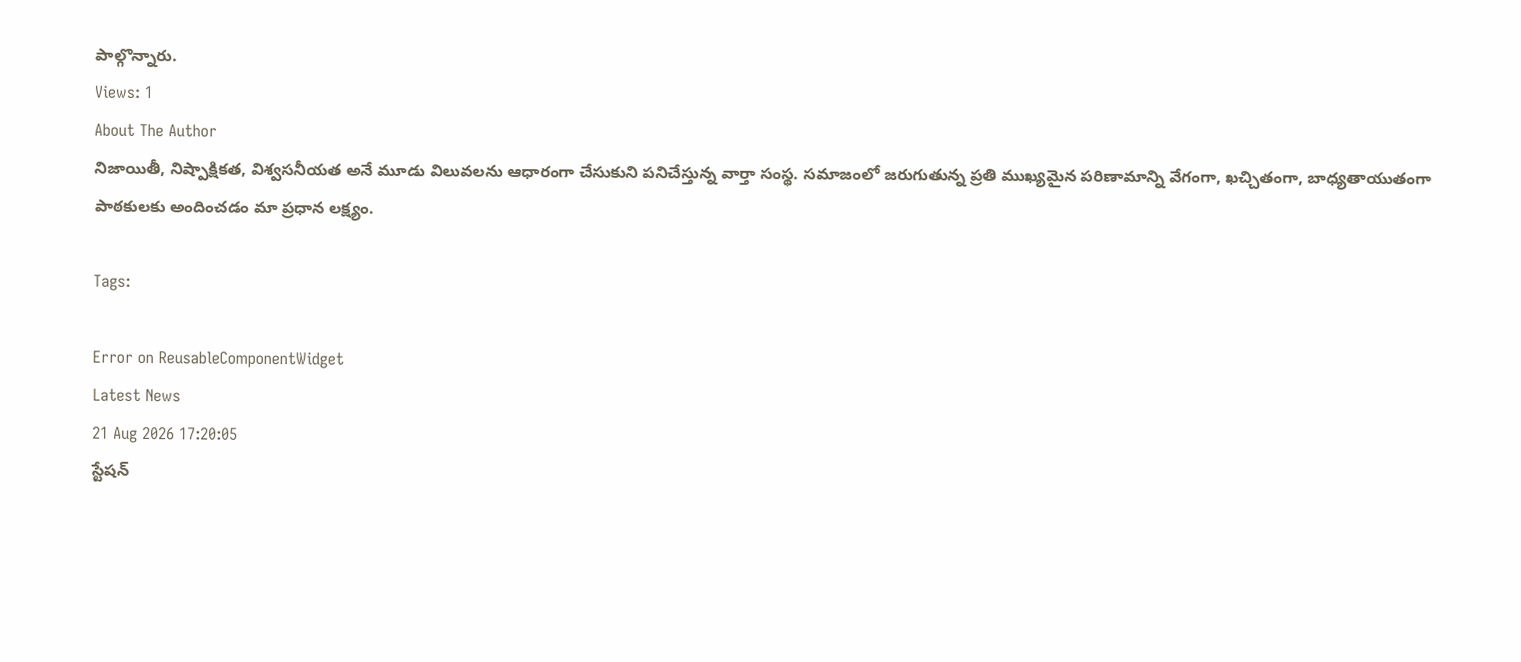పాల్గొన్నారు.
Views: 1
About The Author
నిజాయితీ, నిష్పాక్షికత, విశ్వసనీయత అనే మూడు విలువలను ఆధారంగా చేసుకుని పనిచేస్తున్న వార్తా సంస్థ. సమాజంలో జరుగుతున్న ప్రతి ముఖ్యమైన పరిణామాన్ని వేగంగా, ఖచ్చితంగా, బాధ్యతాయుతంగా పాఠకులకు అందించడం మా ప్రధాన లక్ష్యం.

Tags:

Error on ReusableComponentWidget
Latest News
21 Aug 2026 17:20:05
స్టేషన్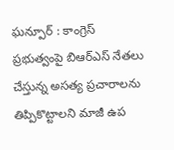ఘన్పూర్ : కాంగ్రెస్ ప్రభుత్వంపై బిఆర్ఎస్ నేతలు చేస్తున్న అసత్య ప్రచారాలను తిప్పికొట్టాలని మాజీ ఉప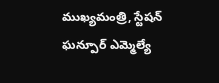ముఖ్యమంత్రి, స్టేషన్ ఘన్పూర్ ఎమ్మెల్యే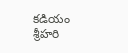కడియం శ్రీహరి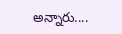అన్నారు....